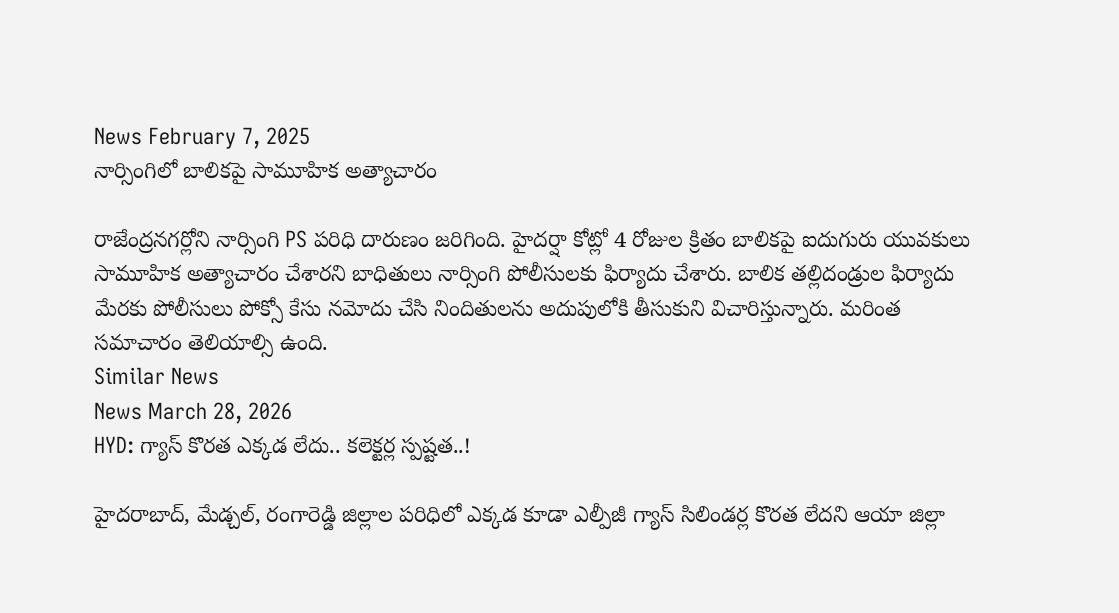News February 7, 2025
నార్సింగిలో బాలికపై సామూహిక అత్యాచారం

రాజేంద్రనగర్లోని నార్సింగి PS పరిధి దారుణం జరిగింది. హైదర్షా కోట్లో 4 రోజుల క్రితం బాలికపై ఐదుగురు యువకులు సామూహిక అత్యాచారం చేశారని బాధితులు నార్సింగి పోలీసులకు ఫిర్యాదు చేశారు. బాలిక తల్లిదండ్రుల ఫిర్యాదు మేరకు పోలీసులు పోక్సో కేసు నమోదు చేసి నిందితులను అదుపులోకి తీసుకుని విచారిస్తున్నారు. మరింత సమాచారం తెలియాల్సి ఉంది.
Similar News
News March 28, 2026
HYD: గ్యాస్ కొరత ఎక్కడ లేదు.. కలెక్టర్ల స్పష్టత..!

హైదరాబాద్, మేడ్చల్, రంగారెడ్డి జిల్లాల పరిధిలో ఎక్కడ కూడా ఎల్పీజీ గ్యాస్ సిలిండర్ల కొరత లేదని ఆయా జిల్లా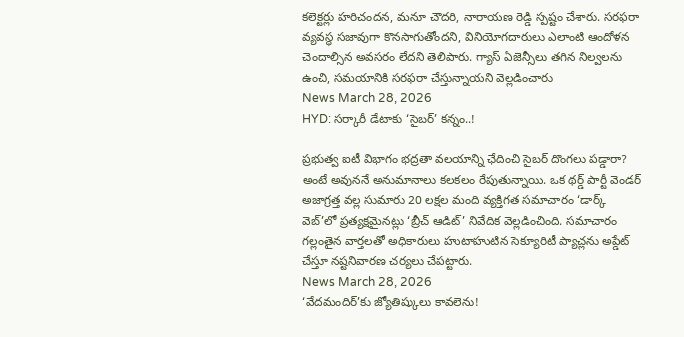కలెక్టర్లు హరిచందన, మనూ చౌదరి, నారాయణ రెడ్డి స్పష్టం చేశారు. సరఫరా వ్యవస్థ సజావుగా కొనసాగుతోందని, వినియోగదారులు ఎలాంటి ఆందోళన చెందాల్సిన అవసరం లేదని తెలిపారు. గ్యాస్ ఏజెన్సీలు తగిన నిల్వలను ఉంచి, సమయానికి సరఫరా చేస్తున్నాయని వెల్లడించారు
News March 28, 2026
HYD: సర్కారీ డేటాకు ‘సైబర్’ కన్నం..!

ప్రభుత్వ ఐటీ విభాగం భద్రతా వలయాన్ని ఛేదించి సైబర్ దొంగలు పడ్డారా? అంటే అవుననే అనుమానాలు కలకలం రేపుతున్నాయి. ఒక థర్డ్ పార్టీ వెండర్ అజాగ్రత్త వల్ల సుమారు 20 లక్షల మంది వ్యక్తిగత సమాచారం ‘డార్క్ వెబ్’లో ప్రత్యక్షమైనట్లు ‘బ్రీచ్ ఆడిట్’ నివేదిక వెల్లడించింది. సమాచారం గల్లంతైన వార్తలతో అధికారులు హుటాహుటిన సెక్యూరిటీ ప్యాచ్లను అప్డేట్ చేస్తూ నష్టనివారణ చర్యలు చేపట్టారు.
News March 28, 2026
‘వేదమందిర్’కు జ్యోతిష్కులు కావలెను!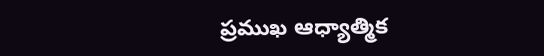ప్రముఖ ఆధ్యాత్మిక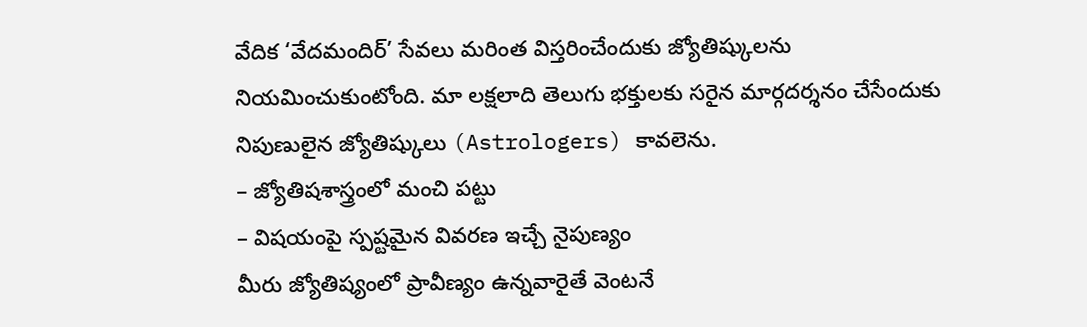వేదిక ‘వేదమందిర్’ సేవలు మరింత విస్తరించేందుకు జ్యోతిష్కులను నియమించుకుంటోంది. మా లక్షలాది తెలుగు భక్తులకు సరైన మార్గదర్శనం చేసేందుకు నిపుణులైన జ్యోతిష్కులు (Astrologers) కావలెను.
– జ్యోతిషశాస్త్రంలో మంచి పట్టు
– విషయంపై స్పష్టమైన వివరణ ఇచ్చే నైపుణ్యం
మీరు జ్యోతిష్యంలో ప్రావీణ్యం ఉన్నవారైతే వెంటనే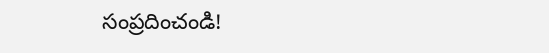సంప్రదించండి!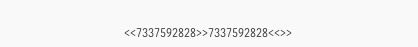<<7337592828>>7337592828<<>>